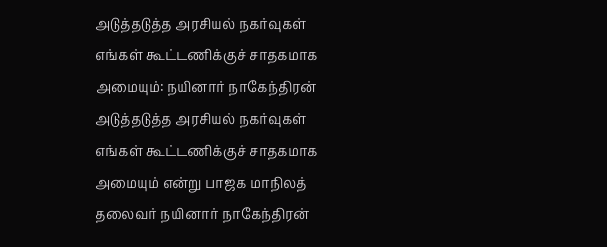அடுத்தடுத்த அரசியல் நகர்வுகள் எங்கள் கூட்டணிக்குச் சாதகமாக அமையும்: நயினார் நாகேந்திரன்
அடுத்தடுத்த அரசியல் நகர்வுகள் எங்கள் கூட்டணிக்குச் சாதகமாக அமையும் என்று பாஜக மாநிலத் தலைவர் நயினார் நாகேந்திரன்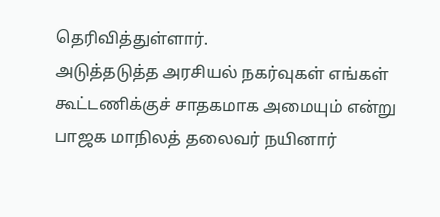தெரிவித்துள்ளார்.
அடுத்தடுத்த அரசியல் நகர்வுகள் எங்கள் கூட்டணிக்குச் சாதகமாக அமையும் என்று பாஜக மாநிலத் தலைவர் நயினார்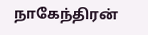நாகேந்திரன்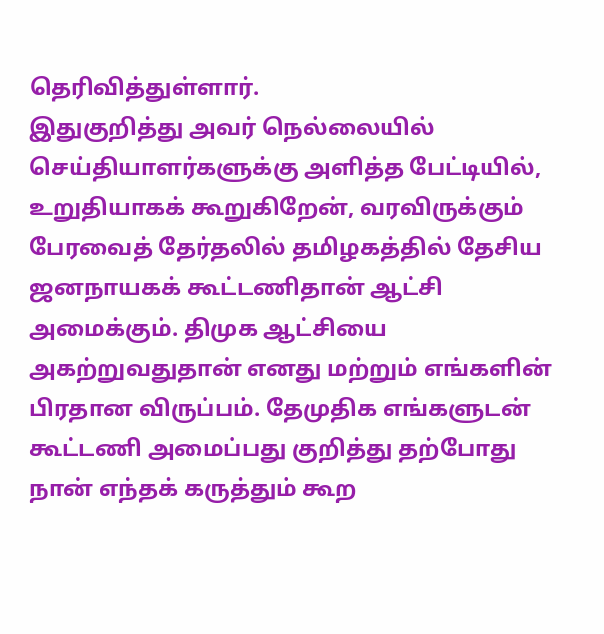தெரிவித்துள்ளார்.
இதுகுறித்து அவர் நெல்லையில் செய்தியாளர்களுக்கு அளித்த பேட்டியில், உறுதியாகக் கூறுகிறேன், வரவிருக்கும் பேரவைத் தேர்தலில் தமிழகத்தில் தேசிய ஜனநாயகக் கூட்டணிதான் ஆட்சி அமைக்கும். திமுக ஆட்சியை அகற்றுவதுதான் எனது மற்றும் எங்களின் பிரதான விருப்பம். தேமுதிக எங்களுடன் கூட்டணி அமைப்பது குறித்து தற்போது நான் எந்தக் கருத்தும் கூற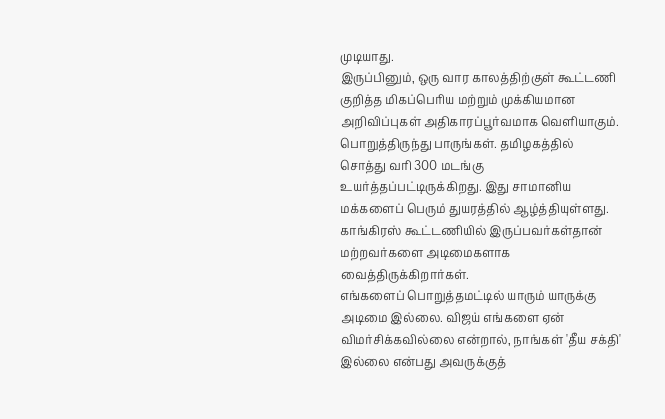முடியாது.
இருப்பினும், ஒரு வார காலத்திற்குள் கூட்டணி குறித்த மிகப்பெரிய மற்றும் முக்கியமான அறிவிப்புகள் அதிகாரப்பூர்வமாக வெளியாகும். பொறுத்திருந்து பாருங்கள். தமிழகத்தில் சொத்து வரி 300 மடங்கு உயர்த்தப்பட்டிருக்கிறது. இது சாமானிய மக்களைப் பெரும் துயரத்தில் ஆழ்த்தியுள்ளது. காங்கிரஸ் கூட்டணியில் இருப்பவர்கள்தான் மற்றவர்களை அடிமைகளாக வைத்திருக்கிறார்கள்.
எங்களைப் பொறுத்தமட்டில் யாரும் யாருக்கு அடிமை இல்லை. விஜய் எங்களை ஏன் விமர்சிக்கவில்லை என்றால், நாங்கள் 'தீய சக்தி' இல்லை என்பது அவருக்குத்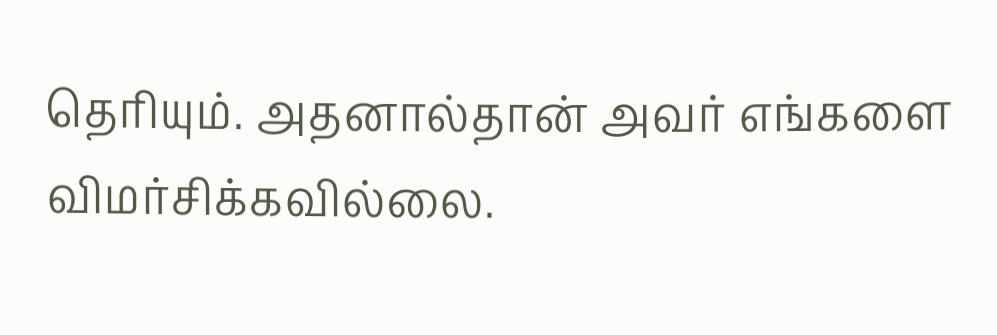தெரியும். அதனால்தான் அவர் எங்களை விமர்சிக்கவில்லை.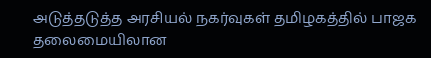அடுத்தடுத்த அரசியல் நகர்வுகள் தமிழகத்தில் பாஜக தலைமையிலான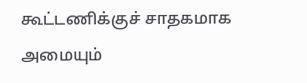கூட்டணிக்குச் சாதகமாக அமையும்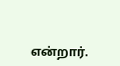என்றார்.